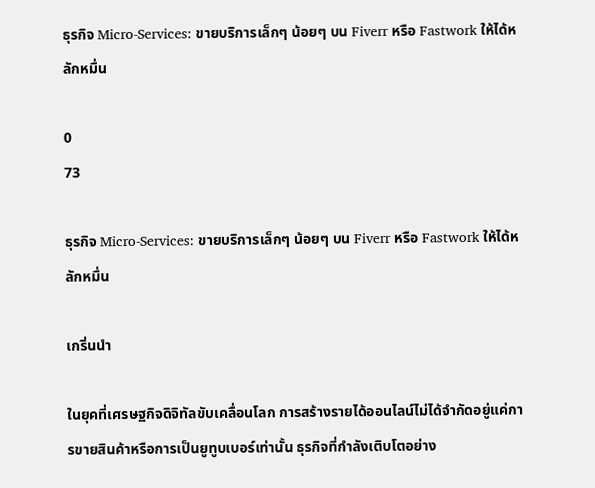ธุรกิจ Micro-Services: ขายบริการเล็กๆ น้อยๆ บน Fiverr หรือ Fastwork ให้ได้หลักหมื่น

0
73

ธุรกิจ Micro-Services: ขายบริการเล็กๆ น้อยๆ บน Fiverr หรือ Fastwork ให้ได้หลักหมื่น

เกริ่นนำ

ในยุคที่เศรษฐกิจดิจิทัลขับเคลื่อนโลก การสร้างรายได้ออนไลน์ไม่ได้จำกัดอยู่แค่การขายสินค้าหรือการเป็นยูทูบเบอร์เท่านั้น ธุรกิจที่กำลังเติบโตอย่าง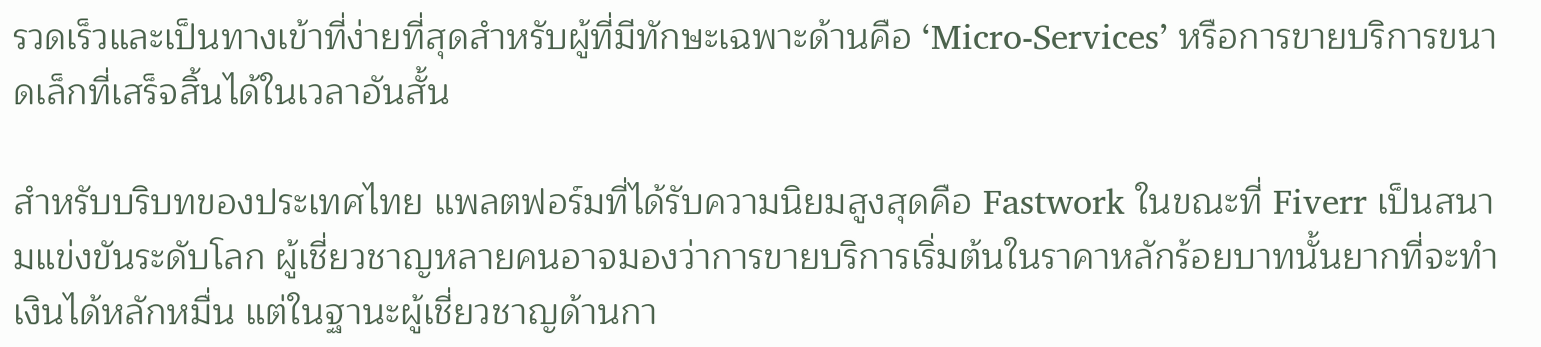รวดเร็วและเป็นทางเข้าที่ง่ายที่สุดสำหรับผู้ที่มีทักษะเฉพาะด้านคือ ‘Micro-Services’ หรือการขายบริการขนาดเล็กที่เสร็จสิ้นได้ในเวลาอันสั้น

สำหรับบริบทของประเทศไทย แพลตฟอร์มที่ได้รับความนิยมสูงสุดคือ Fastwork ในขณะที่ Fiverr เป็นสนามแข่งขันระดับโลก ผู้เชี่ยวชาญหลายคนอาจมองว่าการขายบริการเริ่มต้นในราคาหลักร้อยบาทนั้นยากที่จะทำเงินได้หลักหมื่น แต่ในฐานะผู้เชี่ยวชาญด้านกา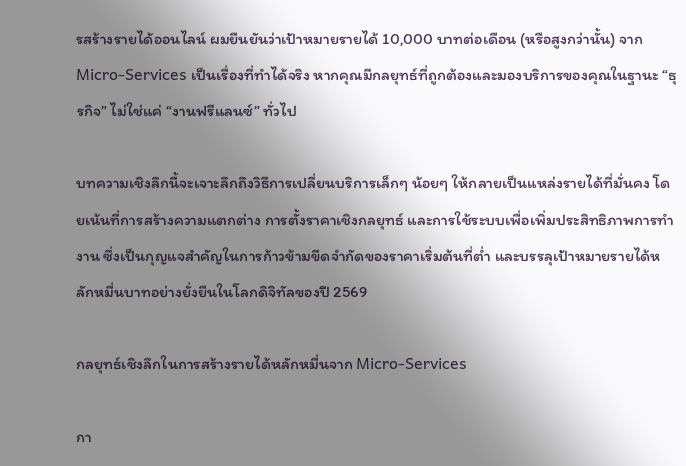รสร้างรายได้ออนไลน์ ผมยืนยันว่าเป้าหมายรายได้ 10,000 บาทต่อเดือน (หรือสูงกว่านั้น) จาก Micro-Services เป็นเรื่องที่ทำได้จริง หากคุณมีกลยุทธ์ที่ถูกต้องและมองบริการของคุณในฐานะ “ธุรกิจ” ไม่ใช่แค่ “งานฟรีแลนซ์” ทั่วไป

บทความเชิงลึกนี้จะเจาะลึกถึงวิธีการเปลี่ยนบริการเล็กๆ น้อยๆ ให้กลายเป็นแหล่งรายได้ที่มั่นคง โดยเน้นที่การสร้างความแตกต่าง การตั้งราคาเชิงกลยุทธ์ และการใช้ระบบเพื่อเพิ่มประสิทธิภาพการทำงาน ซึ่งเป็นกุญแจสำคัญในการก้าวข้ามขีดจำกัดของราคาเริ่มต้นที่ต่ำ และบรรลุเป้าหมายรายได้หลักหมื่นบาทอย่างยั่งยืนในโลกดิจิทัลของปี 2569

กลยุทธ์เชิงลึกในการสร้างรายได้หลักหมื่นจาก Micro-Services

กา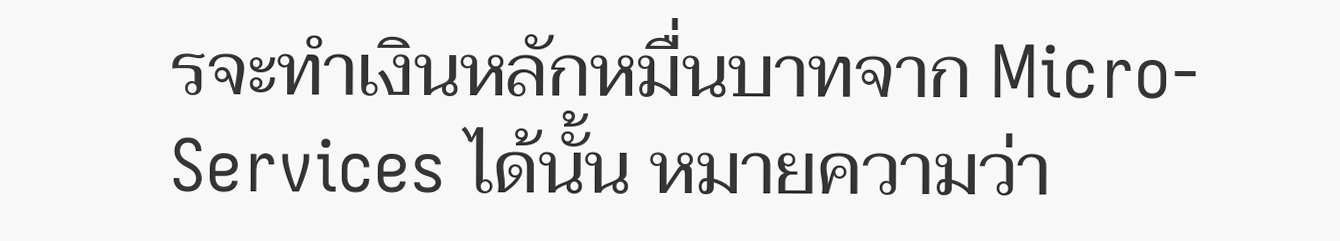รจะทำเงินหลักหมื่นบาทจาก Micro-Services ได้นั้น หมายความว่า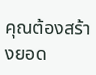คุณต้องสร้างยอด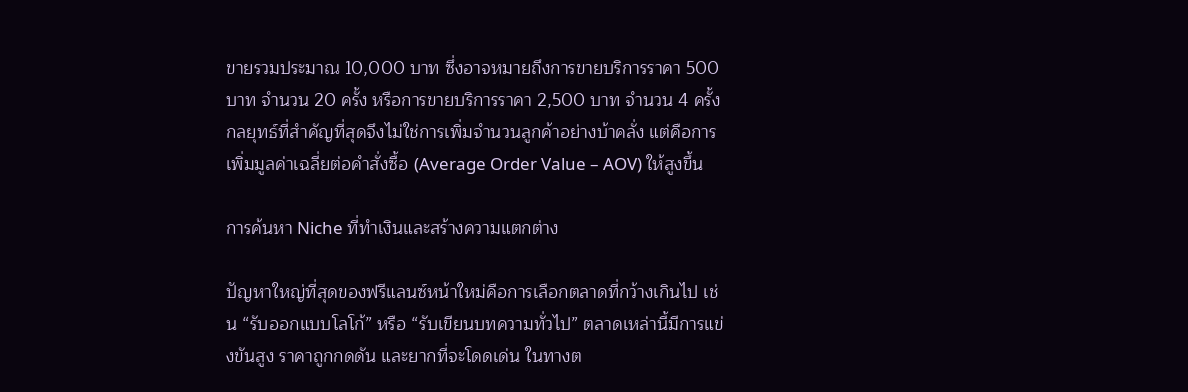ขายรวมประมาณ 10,000 บาท ซึ่งอาจหมายถึงการขายบริการราคา 500 บาท จำนวน 20 ครั้ง หรือการขายบริการราคา 2,500 บาท จำนวน 4 ครั้ง กลยุทธ์ที่สำคัญที่สุดจึงไม่ใช่การเพิ่มจำนวนลูกค้าอย่างบ้าคลั่ง แต่คือการเพิ่มมูลค่าเฉลี่ยต่อคำสั่งซื้อ (Average Order Value – AOV) ให้สูงขึ้น

การค้นหา Niche ที่ทำเงินและสร้างความแตกต่าง

ปัญหาใหญ่ที่สุดของฟรีแลนซ์หน้าใหม่คือการเลือกตลาดที่กว้างเกินไป เช่น “รับออกแบบโลโก้” หรือ “รับเขียนบทความทั่วไป” ตลาดเหล่านี้มีการแข่งขันสูง ราคาถูกกดดัน และยากที่จะโดดเด่น ในทางต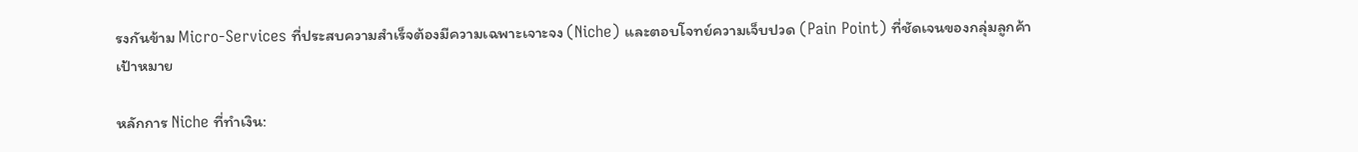รงกันข้าม Micro-Services ที่ประสบความสำเร็จต้องมีความเฉพาะเจาะจง (Niche) และตอบโจทย์ความเจ็บปวด (Pain Point) ที่ชัดเจนของกลุ่มลูกค้าเป้าหมาย

หลักการ Niche ที่ทำเงิน: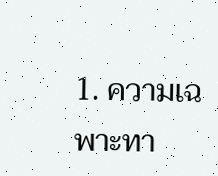1. ความเฉพาะทา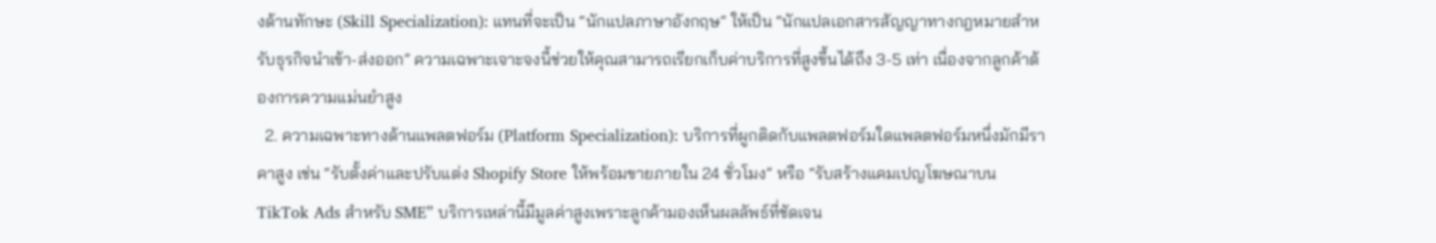งด้านทักษะ (Skill Specialization): แทนที่จะเป็น “นักแปลภาษาอังกฤษ” ให้เป็น “นักแปลเอกสารสัญญาทางกฎหมายสำหรับธุรกิจนำเข้า-ส่งออก” ความเฉพาะเจาะจงนี้ช่วยให้คุณสามารถเรียกเก็บค่าบริการที่สูงขึ้นได้ถึง 3-5 เท่า เนื่องจากลูกค้าต้องการความแม่นยำสูง
  2. ความเฉพาะทางด้านแพลตฟอร์ม (Platform Specialization): บริการที่ผูกติดกับแพลตฟอร์มใดแพลตฟอร์มหนึ่งมักมีราคาสูง เช่น “รับตั้งค่าและปรับแต่ง Shopify Store ให้พร้อมขายภายใน 24 ชั่วโมง” หรือ “รับสร้างแคมเปญโฆษณาบน TikTok Ads สำหรับ SME” บริการเหล่านี้มีมูลค่าสูงเพราะลูกค้ามองเห็นผลลัพธ์ที่ชัดเจน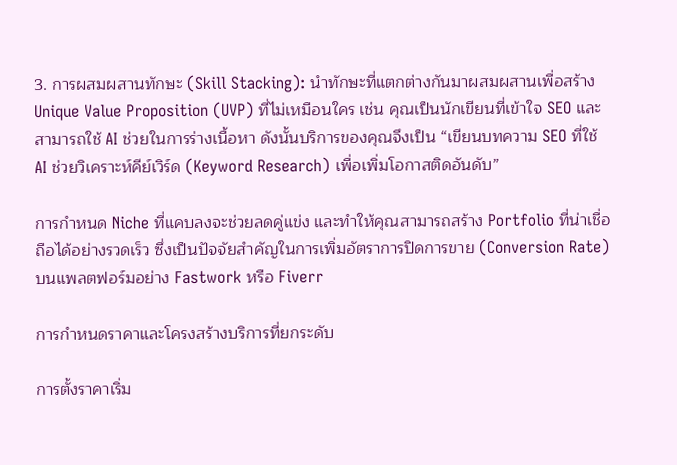3. การผสมผสานทักษะ (Skill Stacking): นำทักษะที่แตกต่างกันมาผสมผสานเพื่อสร้าง Unique Value Proposition (UVP) ที่ไม่เหมือนใคร เช่น คุณเป็นนักเขียนที่เข้าใจ SEO และสามารถใช้ AI ช่วยในการร่างเนื้อหา ดังนั้นบริการของคุณจึงเป็น “เขียนบทความ SEO ที่ใช้ AI ช่วยวิเคราะห์คีย์เวิร์ด (Keyword Research) เพื่อเพิ่มโอกาสติดอันดับ”

การกำหนด Niche ที่แคบลงจะช่วยลดคู่แข่ง และทำให้คุณสามารถสร้าง Portfolio ที่น่าเชื่อถือได้อย่างรวดเร็ว ซึ่งเป็นปัจจัยสำคัญในการเพิ่มอัตราการปิดการขาย (Conversion Rate) บนแพลตฟอร์มอย่าง Fastwork หรือ Fiverr

การกำหนดราคาและโครงสร้างบริการที่ยกระดับ

การตั้งราคาเริ่ม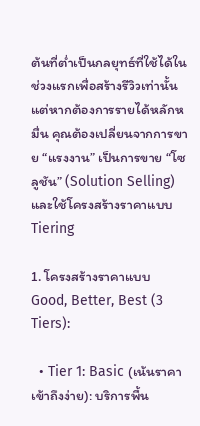ต้นที่ต่ำเป็นกลยุทธ์ที่ใช้ได้ในช่วงแรกเพื่อสร้างรีวิวเท่านั้น แต่หากต้องการรายได้หลักหมื่น คุณต้องเปลี่ยนจากการขาย “แรงงาน” เป็นการขาย “โซลูชัน” (Solution Selling) และใช้โครงสร้างราคาแบบ Tiering

1. โครงสร้างราคาแบบ Good, Better, Best (3 Tiers):

  • Tier 1: Basic (เน้นราคาเข้าถึงง่าย): บริการพื้น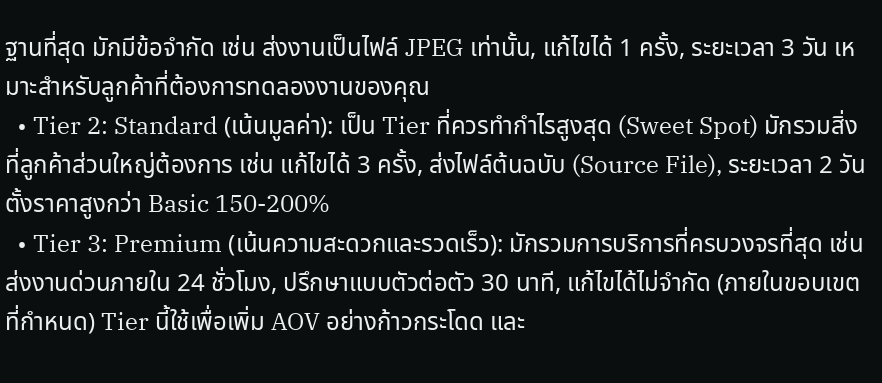ฐานที่สุด มักมีข้อจำกัด เช่น ส่งงานเป็นไฟล์ JPEG เท่านั้น, แก้ไขได้ 1 ครั้ง, ระยะเวลา 3 วัน เหมาะสำหรับลูกค้าที่ต้องการทดลองงานของคุณ
  • Tier 2: Standard (เน้นมูลค่า): เป็น Tier ที่ควรทำกำไรสูงสุด (Sweet Spot) มักรวมสิ่งที่ลูกค้าส่วนใหญ่ต้องการ เช่น แก้ไขได้ 3 ครั้ง, ส่งไฟล์ต้นฉบับ (Source File), ระยะเวลา 2 วัน ตั้งราคาสูงกว่า Basic 150-200%
  • Tier 3: Premium (เน้นความสะดวกและรวดเร็ว): มักรวมการบริการที่ครบวงจรที่สุด เช่น ส่งงานด่วนภายใน 24 ชั่วโมง, ปรึกษาแบบตัวต่อตัว 30 นาที, แก้ไขได้ไม่จำกัด (ภายในขอบเขตที่กำหนด) Tier นี้ใช้เพื่อเพิ่ม AOV อย่างก้าวกระโดด และ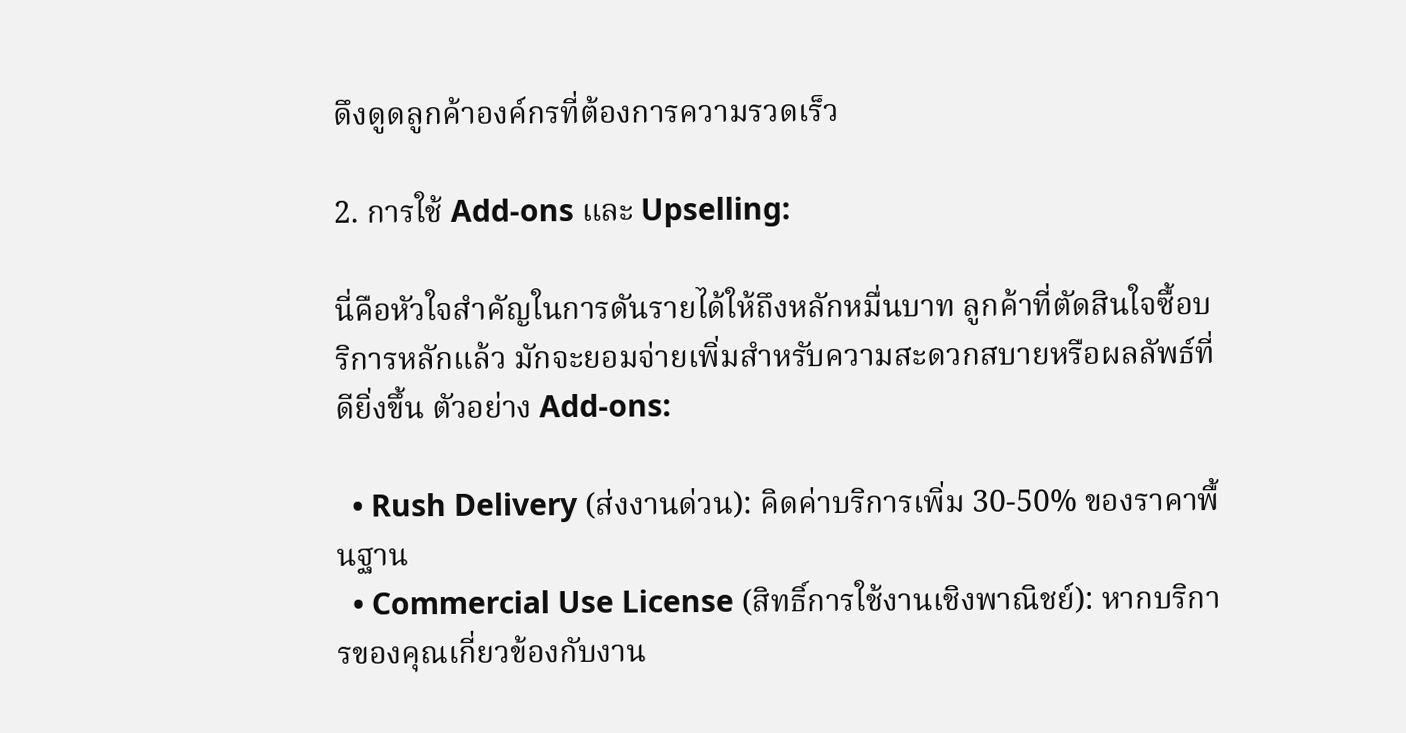ดึงดูดลูกค้าองค์กรที่ต้องการความรวดเร็ว

2. การใช้ Add-ons และ Upselling:

นี่คือหัวใจสำคัญในการดันรายได้ให้ถึงหลักหมื่นบาท ลูกค้าที่ตัดสินใจซื้อบริการหลักแล้ว มักจะยอมจ่ายเพิ่มสำหรับความสะดวกสบายหรือผลลัพธ์ที่ดียิ่งขึ้น ตัวอย่าง Add-ons:

  • Rush Delivery (ส่งงานด่วน): คิดค่าบริการเพิ่ม 30-50% ของราคาพื้นฐาน
  • Commercial Use License (สิทธิ์การใช้งานเชิงพาณิชย์): หากบริการของคุณเกี่ยวข้องกับงาน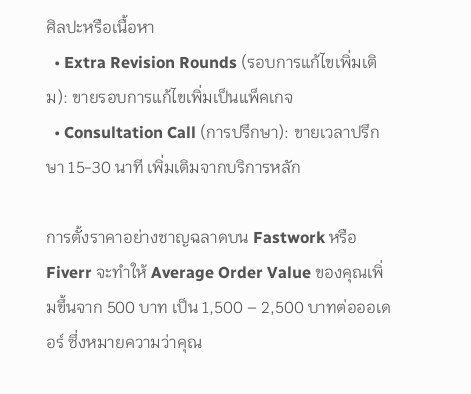ศิลปะหรือเนื้อหา
  • Extra Revision Rounds (รอบการแก้ไขเพิ่มเติม): ขายรอบการแก้ไขเพิ่มเป็นแพ็คเกจ
  • Consultation Call (การปรึกษา): ขายเวลาปรึกษา 15-30 นาที เพิ่มเติมจากบริการหลัก

การตั้งราคาอย่างชาญฉลาดบน Fastwork หรือ Fiverr จะทำให้ Average Order Value ของคุณเพิ่มขึ้นจาก 500 บาท เป็น 1,500 – 2,500 บาทต่อออเดอร์ ซึ่งหมายความว่าคุณ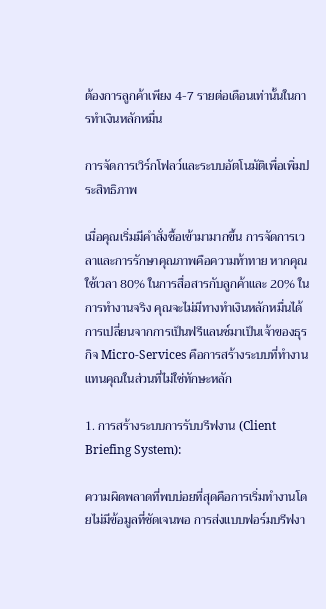ต้องการลูกค้าเพียง 4-7 รายต่อเดือนเท่านั้นในการทำเงินหลักหมื่น

การจัดการเวิร์กโฟลว์และระบบอัตโนมัติเพื่อเพิ่มประสิทธิภาพ

เมื่อคุณเริ่มมีคำสั่งซื้อเข้ามามากขึ้น การจัดการเวลาและการรักษาคุณภาพคือความท้าทาย หากคุณใช้เวลา 80% ในการสื่อสารกับลูกค้าและ 20% ในการทำงานจริง คุณจะไม่มีทางทำเงินหลักหมื่นได้ การเปลี่ยนจากการเป็นฟรีแลนซ์มาเป็นเจ้าของธุรกิจ Micro-Services คือการสร้างระบบที่ทำงานแทนคุณในส่วนที่ไม่ใช่ทักษะหลัก

1. การสร้างระบบการรับบรีฟงาน (Client Briefing System):

ความผิดพลาดที่พบบ่อยที่สุดคือการเริ่มทำงานโดยไม่มีข้อมูลที่ชัดเจนพอ การส่งแบบฟอร์มบรีฟงา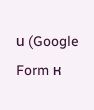น (Google Form ห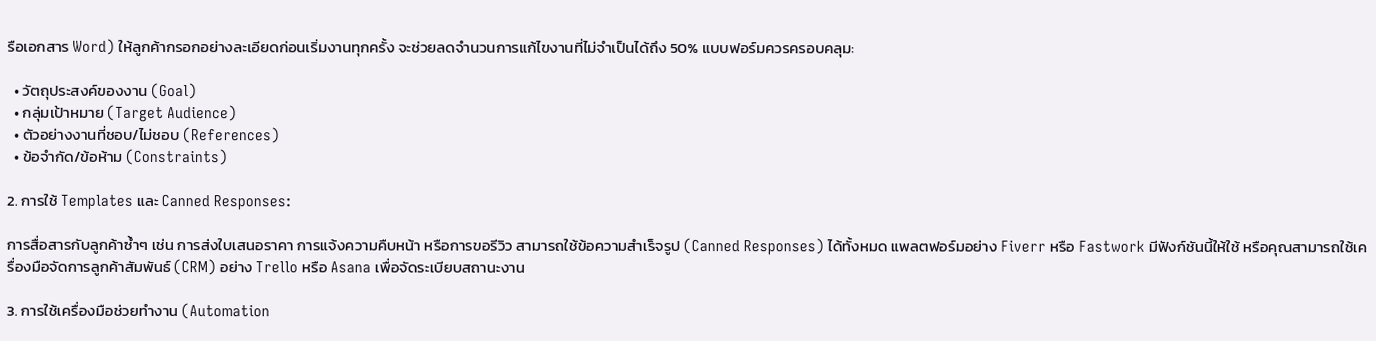รือเอกสาร Word) ให้ลูกค้ากรอกอย่างละเอียดก่อนเริ่มงานทุกครั้ง จะช่วยลดจำนวนการแก้ไขงานที่ไม่จำเป็นได้ถึง 50% แบบฟอร์มควรครอบคลุม:

  • วัตถุประสงค์ของงาน (Goal)
  • กลุ่มเป้าหมาย (Target Audience)
  • ตัวอย่างงานที่ชอบ/ไม่ชอบ (References)
  • ข้อจำกัด/ข้อห้าม (Constraints)

2. การใช้ Templates และ Canned Responses:

การสื่อสารกับลูกค้าซ้ำๆ เช่น การส่งใบเสนอราคา การแจ้งความคืบหน้า หรือการขอรีวิว สามารถใช้ข้อความสำเร็จรูป (Canned Responses) ได้ทั้งหมด แพลตฟอร์มอย่าง Fiverr หรือ Fastwork มีฟังก์ชันนี้ให้ใช้ หรือคุณสามารถใช้เครื่องมือจัดการลูกค้าสัมพันธ์ (CRM) อย่าง Trello หรือ Asana เพื่อจัดระเบียบสถานะงาน

3. การใช้เครื่องมือช่วยทำงาน (Automation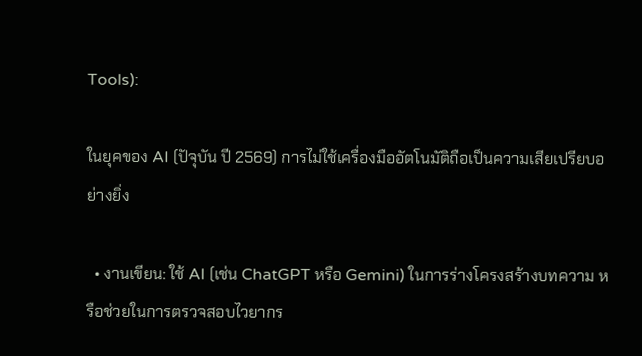Tools):

ในยุคของ AI (ปัจุบัน ปี 2569) การไม่ใช้เครื่องมืออัตโนมัติถือเป็นความเสียเปรียบอย่างยิ่ง

  • งานเขียน: ใช้ AI (เช่น ChatGPT หรือ Gemini) ในการร่างโครงสร้างบทความ หรือช่วยในการตรวจสอบไวยากร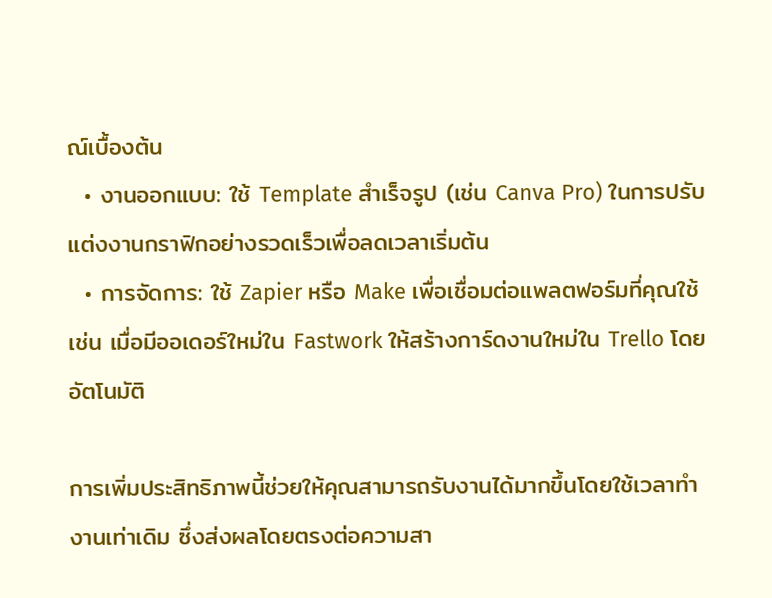ณ์เบื้องต้น
  • งานออกแบบ: ใช้ Template สำเร็จรูป (เช่น Canva Pro) ในการปรับแต่งงานกราฟิกอย่างรวดเร็วเพื่อลดเวลาเริ่มต้น
  • การจัดการ: ใช้ Zapier หรือ Make เพื่อเชื่อมต่อแพลตฟอร์มที่คุณใช้ เช่น เมื่อมีออเดอร์ใหม่ใน Fastwork ให้สร้างการ์ดงานใหม่ใน Trello โดยอัตโนมัติ

การเพิ่มประสิทธิภาพนี้ช่วยให้คุณสามารถรับงานได้มากขึ้นโดยใช้เวลาทำงานเท่าเดิม ซึ่งส่งผลโดยตรงต่อความสา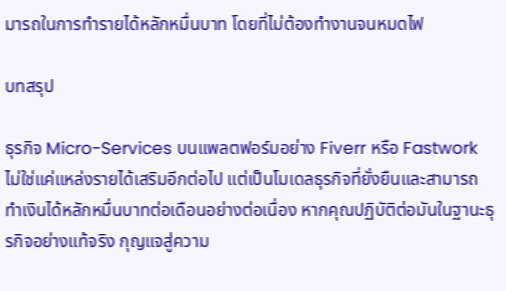มารถในการทำรายได้หลักหมื่นบาท โดยที่ไม่ต้องทำงานจนหมดไฟ

บทสรุป

ธุรกิจ Micro-Services บนแพลตฟอร์มอย่าง Fiverr หรือ Fastwork ไม่ใช่แค่แหล่งรายได้เสริมอีกต่อไป แต่เป็นโมเดลธุรกิจที่ยั่งยืนและสามารถทำเงินได้หลักหมื่นบาทต่อเดือนอย่างต่อเนื่อง หากคุณปฏิบัติต่อมันในฐานะธุรกิจอย่างแท้จริง กุญแจสู่ความ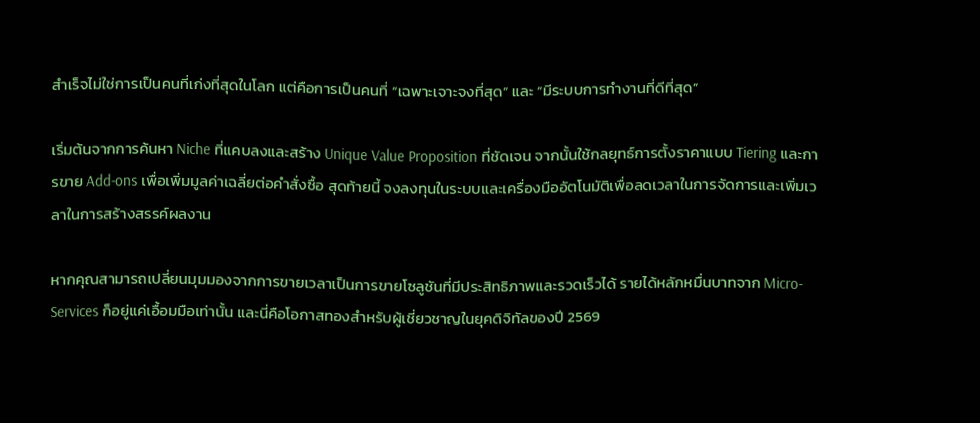สำเร็จไม่ใช่การเป็นคนที่เก่งที่สุดในโลก แต่คือการเป็นคนที่ “เฉพาะเจาะจงที่สุด” และ “มีระบบการทำงานที่ดีที่สุด”

เริ่มต้นจากการค้นหา Niche ที่แคบลงและสร้าง Unique Value Proposition ที่ชัดเจน จากนั้นใช้กลยุทธ์การตั้งราคาแบบ Tiering และการขาย Add-ons เพื่อเพิ่มมูลค่าเฉลี่ยต่อคำสั่งซื้อ สุดท้ายนี้ จงลงทุนในระบบและเครื่องมืออัตโนมัติเพื่อลดเวลาในการจัดการและเพิ่มเวลาในการสร้างสรรค์ผลงาน

หากคุณสามารถเปลี่ยนมุมมองจากการขายเวลาเป็นการขายโซลูชันที่มีประสิทธิภาพและรวดเร็วได้ รายได้หลักหมื่นบาทจาก Micro-Services ก็อยู่แค่เอื้อมมือเท่านั้น และนี่คือโอกาสทองสำหรับผู้เชี่ยวชาญในยุคดิจิทัลของปี 2569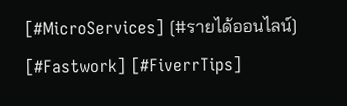[#MicroServices] [#รายได้ออนไลน์] [#Fastwork] [#FiverrTips]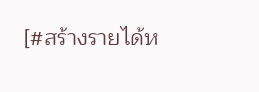[#สร้างรายได้ห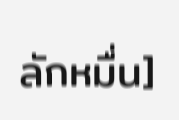ลักหมื่น]